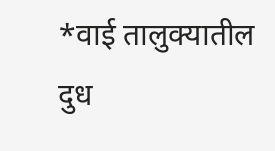*वाई तालुक्यातील दुध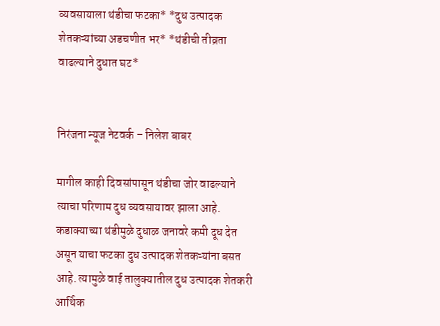व्यवसायाला थंडीचा फटका* *दुध उत्पादक शेतकऱ्यांच्या अडचणीत भर* *थंडीची तीव्रता वाढल्याने दुधात घट*


निरंजना न्यूज नेटवर्क – निलेश बाबर

मागील काही दिवसांपासून थंडीचा जोर वाढल्याने त्याचा परिणाम दुध व्यवसायावर झाला आहे. कडाक्याच्या थंडीमुळे दुधाळ जनावरे कमी दूध देत असून याचा फटका दुध उत्पादक शेतकऱ्यांना बसत आहे. त्यामुळे वाई तालुक्यातील दुध उत्पादक शेतकरी आर्थिक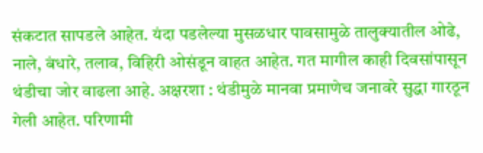संकटात सापडले आहेत. यंदा पडलेल्या मुसळधार पावसामुळे तालुक्यातील ओढे, नाले, बंधारे, तलाव, विहिरी ओसंडून वाहत आहेत. गत मागील काही दिवसांपासून थंडीचा जोर वाढला आहे. अक्षरशा : थंडीमुळे मानवा प्रमाणेच जनावरे सुद्धा गारठून गेली आहेत. परिणामी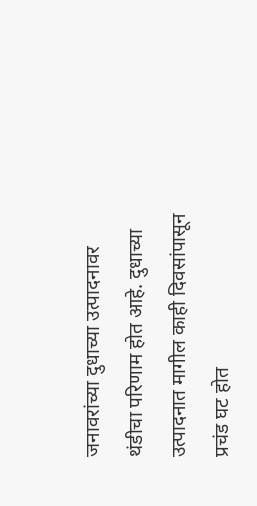जनावरांच्या दुधाच्या उत्पादनावर थंडीचा परिणाम होत आहे. दुधाच्या उत्पादनात मागील काही दिवसांपासून प्रचंड घट होत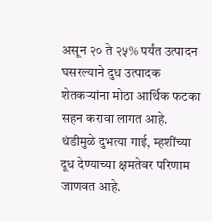असून २० ते २५% पर्यंत उत्पादन घसरल्याने दुध उत्पादक शेतकऱ्यांना मोठा आर्थिक फटका सहन करावा लागत आहे. थंडीमुळे दुभत्या गाई, म्हशींच्या दूध देण्याच्या क्षमतेवर परिणाम जाणवत आहे.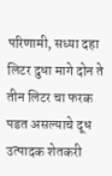परिणामी, सध्या दहा लिटर दुधा मागे दोन ते तीन लिटर चा फरक पडत असल्याचे दूध उत्पादक शेतकरी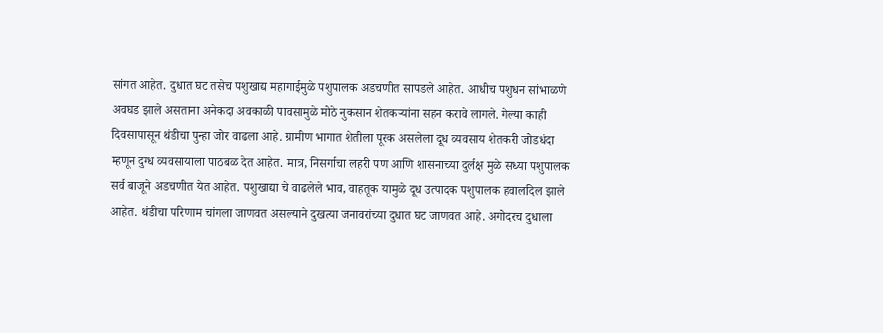सांगत आहेत. दुधात घट तसेच पशुखाद्य महागाईमुळे पशुपालक अडचणीत सापडले आहेत. आधीच पशुधन सांभाळणे अवघड झाले असताना अनेकदा अवकाळी पावसामुळे मोठे नुकसान शेतकऱ्यांना सहन करावे लागले. गेल्या काही दिवसापासून थंडीचा पुन्हा जोर वाढला आहे. ग्रामीण भागात शेतीला पूरक असलेला दूध व्यवसाय शेतकरी जोडधंदा म्हणून दुग्ध व्यवसायाला पाठबळ देत आहेत. मात्र, निसर्गाचा लहरी पण आणि शासनाच्या दुर्लक्ष मुळे सध्या पशुपालक सर्व बाजूने अडचणीत येत आहेत. पशुखाद्या चे वाढलेले भाव, वाहतूक यामुळे दूध उत्पादक पशुपालक हवालदिल झाले आहेत. थंडीचा परिणाम चांगला जाणवत असल्याने दुखत्या जनावरांच्या दुधात घट जाणवत आहे. अगोदरच दुधाला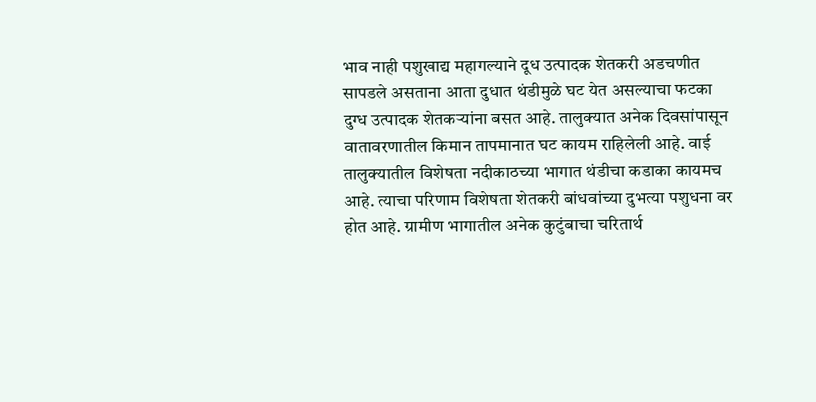भाव नाही पशुखाद्य महागल्याने दूध उत्पादक शेतकरी अडचणीत सापडले असताना आता दुधात थंडीमुळे घट येत असल्याचा फटका दुग्ध उत्पादक शेतकऱ्यांना बसत आहे. तालुक्यात अनेक दिवसांपासून वातावरणातील किमान तापमानात घट कायम राहिलेली आहे. वाई तालुक्यातील विशेषता नदीकाठच्या भागात थंडीचा कडाका कायमच आहे. त्याचा परिणाम विशेषता शेतकरी बांधवांच्या दुभत्या पशुधना वर होत आहे. ग्रामीण भागातील अनेक कुटुंबाचा चरितार्थ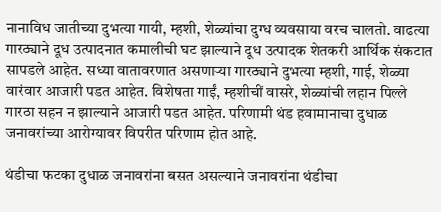नानाविध जातीच्या दुभत्या गायी, म्हशी, शेळ्यांचा दुग्ध व्यवसाया वरच चालतो. वाढत्या गारठ्याने दूध उत्पादनात कमालीची घट झाल्याने दूध उत्पादक शेतकरी आर्थिक संकटात सापडले आहेत. सध्या वातावरणात असणाऱ्या गारठ्याने दुभत्या म्हशी, गाई, शेळ्या वारंवार आजारी पडत आहेत. विशेषता गाईं, म्हशीचीं वासरे, शेळ्यांची लहान पिल्ले गारठा सहन न झाल्याने आजारी पडत आहेत. परिणामी थंड हवामानाचा दुधाळ जनावरांच्या आरोग्यावर विपरीत परिणाम होत आहे.

थंडीचा फटका दुधाळ जनावरांना बसत असल्याने जनावरांना थंडीचा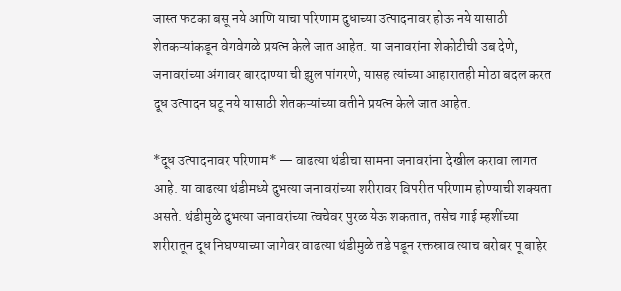जास्त फटका बसू नये आणि याचा परिणाम दुधाच्या उत्पादनावर होऊ नये यासाठी शेतकऱ्यांकडून वेगवेगळे प्रयत्न केले जात आहेत. या जनावरांना शेकोटीची उब देणे, जनावरांच्या अंगावर बारदाण्या ची झुल पांगरणे, यासह त्यांच्या आहारातही मोठा बदल करत दूध उत्पादन घटू नये यासाठी शेतकऱ्यांच्या वतीने प्रयत्न केले जात आहेत.

*दूध उत्पादनावर परिणाम* — वाढत्या थंडीचा सामना जनावरांना देखील करावा लागत आहे. या वाढत्या थंडीमध्ये दुभत्या जनावरांच्या शरीरावर विपरीत परिणाम होण्याची शक्यता असते. थंडीमुळे दुभत्या जनावरांच्या त्वचेवर पुरळ येऊ शकतात, तसेच गाई म्हशींच्या शरीरातून दूध निघण्याच्या जागेवर वाढत्या थंडीमुळे तडे पडून रक्तस्राव त्याच बरोबर पू बाहेर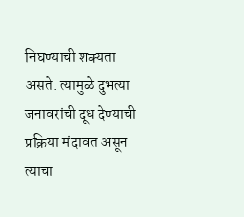निघण्याची शक्यता असते. त्यामुळे दुभत्या जनावरांची दूध देण्याची प्रक्रिया मंदावत असून त्याचा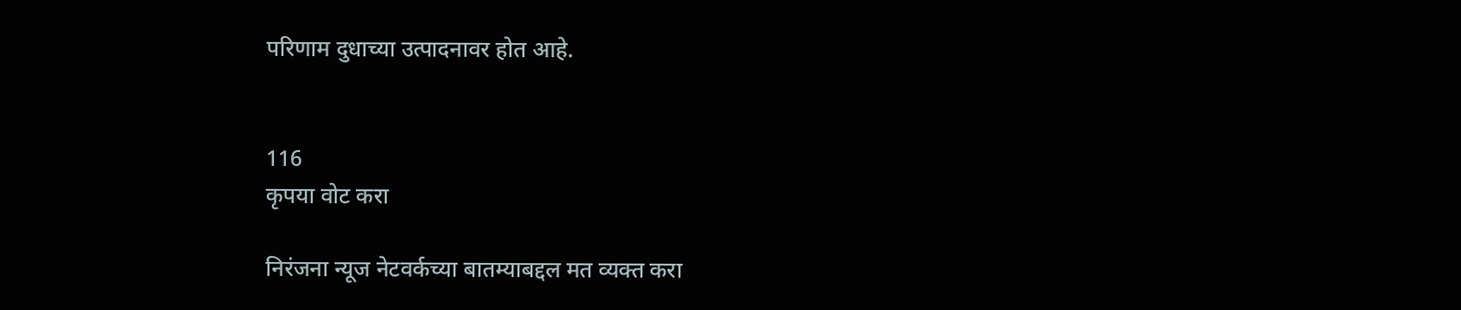परिणाम दुधाच्या उत्पादनावर होत आहे.


116
कृपया वोट करा

निरंजना न्यूज नेटवर्कच्या बातम्याबद्दल मत व्यक्त करा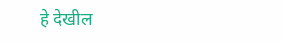हे देखील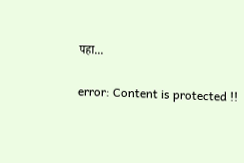पहा...

error: Content is protected !!